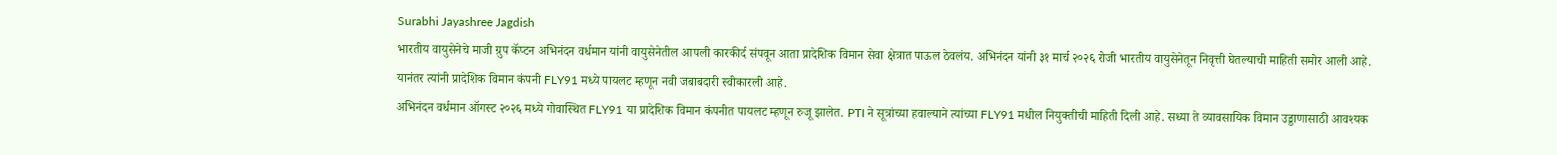Surabhi Jayashree Jagdish
भारतीय वायुसेनेचे माजी ग्रुप कॅप्टन अभिनंदन वर्धमान यांनी वायुसेनेतील आपली कारकीर्द संपवून आता प्रादेशिक विमान सेवा क्षेत्रात पाऊल ठेवलंय. अभिनंदन यांनी ३१ मार्च २०२६ रोजी भारतीय वायुसेनेतून निवृत्ती घेतल्याची माहिती समोर आली आहे. यानंतर त्यांनी प्रादेशिक विमान कंपनी FLY91 मध्ये पायलट म्हणून नवी जबाबदारी स्वीकारली आहे.
अभिनंदन वर्धमान ऑगस्ट २०२६ मध्ये गोवास्थित FLY91 या प्रादेशिक विमान कंपनीत पायलट म्हणून रुजू झालेत. PTI ने सूत्रांच्या हवाल्याने त्यांच्या FLY91 मधील नियुक्तीची माहिती दिली आहे. सध्या ते व्यावसायिक विमान उड्डाणासाठी आवश्यक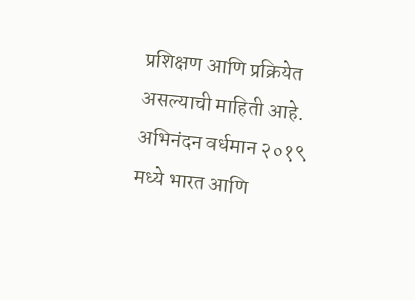प्रशिक्षण आणि प्रक्रियेत असल्याची माहिती आहे.
अभिनंदन वर्धमान २०१९ मध्ये भारत आणि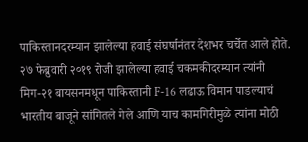पाकिस्तानदरम्यान झालेल्या हवाई संघर्षानंतर देशभर चर्चेत आले होते. २७ फेब्रुवारी २०१९ रोजी झालेल्या हवाई चकमकीदरम्यान त्यांनी मिग-२१ बायसनमधून पाकिस्तानी F-16 लढाऊ विमान पाडल्याचं भारतीय बाजूने सांगितले गेले आणि याच कामगिरीमुळे त्यांना मोठी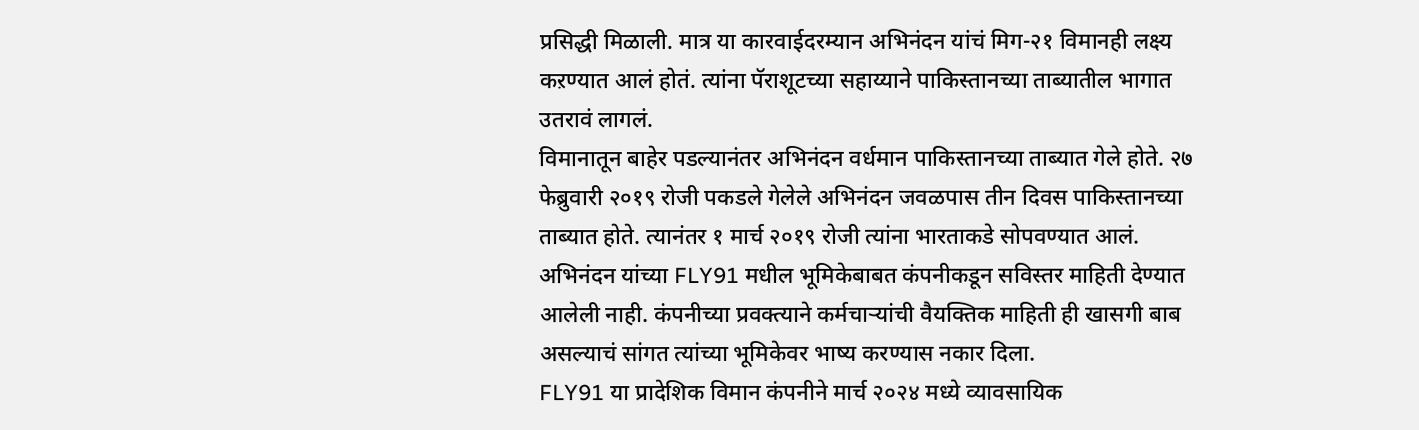प्रसिद्धी मिळाली. मात्र या कारवाईदरम्यान अभिनंदन यांचं मिग-२१ विमानही लक्ष्य कऱण्यात आलं होतं. त्यांना पॅराशूटच्या सहाय्याने पाकिस्तानच्या ताब्यातील भागात उतरावं लागलं.
विमानातून बाहेर पडल्यानंतर अभिनंदन वर्धमान पाकिस्तानच्या ताब्यात गेले होते. २७ फेब्रुवारी २०१९ रोजी पकडले गेलेले अभिनंदन जवळपास तीन दिवस पाकिस्तानच्या ताब्यात होते. त्यानंतर १ मार्च २०१९ रोजी त्यांना भारताकडे सोपवण्यात आलं.
अभिनंदन यांच्या FLY91 मधील भूमिकेबाबत कंपनीकडून सविस्तर माहिती देण्यात आलेली नाही. कंपनीच्या प्रवक्त्याने कर्मचाऱ्यांची वैयक्तिक माहिती ही खासगी बाब असल्याचं सांगत त्यांच्या भूमिकेवर भाष्य करण्यास नकार दिला.
FLY91 या प्रादेशिक विमान कंपनीने मार्च २०२४ मध्ये व्यावसायिक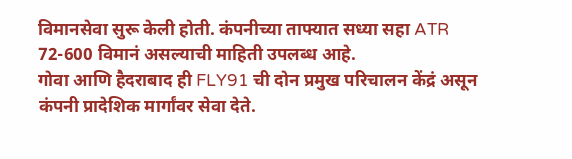विमानसेवा सुरू केली होती. कंपनीच्या ताफ्यात सध्या सहा ATR 72-600 विमानं असल्याची माहिती उपलब्ध आहे.
गोवा आणि हैदराबाद ही FLY91 ची दोन प्रमुख परिचालन केंद्रं असून कंपनी प्रादेशिक मार्गांवर सेवा देते.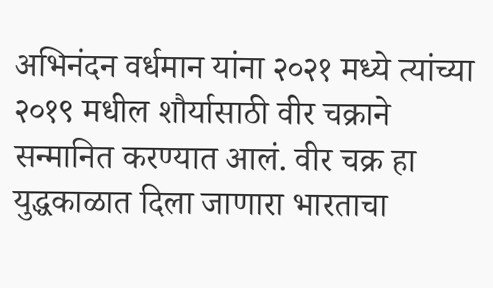अभिनंदन वर्धमान यांना २०२१ मध्ये त्यांच्या २०१९ मधील शौर्यासाठी वीर चक्राने सन्मानित करण्यात आलं. वीर चक्र हा युद्धकाळात दिला जाणारा भारताचा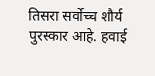तिसरा सर्वोच्च शौर्य पुरस्कार आहे. हवाई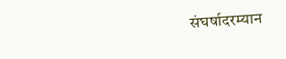संघर्षादरम्यान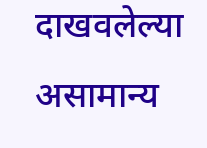दाखवलेल्या असामान्य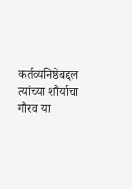कर्तव्यनिष्ठेबद्दल त्यांच्या शौर्याचा गौरव या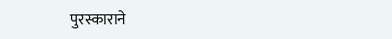पुरस्काराने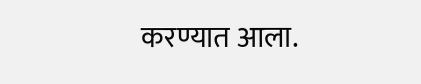करण्यात आला.